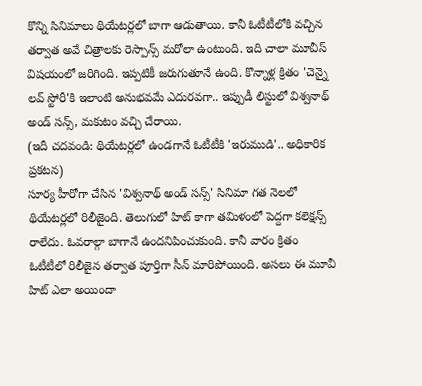కొన్ని సినిమాలు థియేటర్లలో బాగా ఆడుతాయి. కానీ ఓటీటీలోకి వచ్చిన తర్వాత అవే చిత్రాలకు రెస్పాన్స్ మరోలా ఉంటుంది. ఇది చాలా మూవీస్ విషయంలో జరిగింది. ఇప్పటికీ జరుగుతూనే ఉంది. కొన్నాళ్ల క్రితం 'చెన్నై లవ్ స్టోరీ'కి ఇలాంటి అనుభవమే ఎదురవగా.. ఇప్పుడీ లిస్టులో విశ్వనాథ్ అండ్ సన్స్, మకుటం వచ్చి చేరాయి.
(ఇదీ చదవండి: థియేటర్లలో ఉండగానే ఓటీటీకి 'ఇరుముడి'.. అధికారిక ప్రకటన)
సూర్య హీరోగా చేసిన 'విశ్వనాథ్ అండ్ సన్స్' సినిమా గత నెలలో థియేటర్లలో రిలీజైంది. తెలుగులో హిట్ కాగా తమిళంలో పెద్దగా కలెక్షన్స్ రాలేదు. ఓవరాల్గా బాగానే ఉందనిపించుకుంది. కానీ వారం క్రితం ఓటీటీలో రిలీజైన తర్వాత పూర్తిగా సీన్ మారిపోయింది. అసలు ఈ మూవీ హిట్ ఎలా అయిందా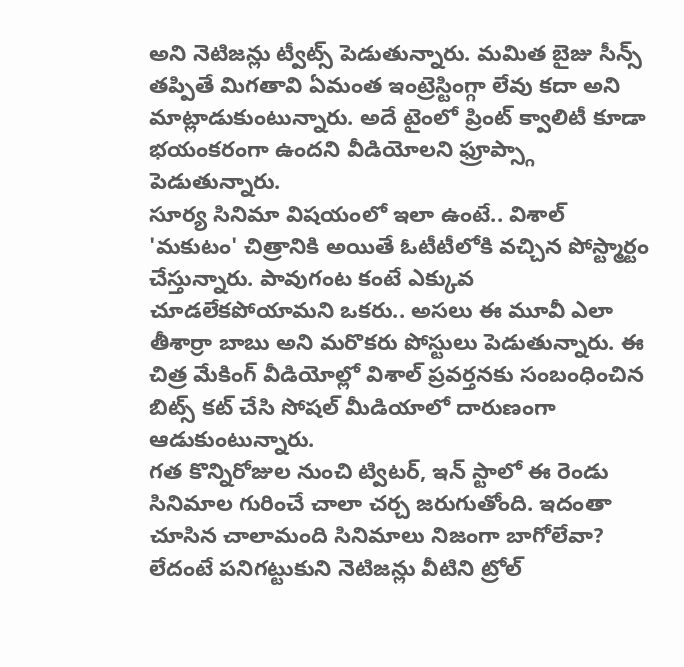అని నెటిజన్లు ట్వీట్స్ పెడుతున్నారు. మమిత బైజు సీన్స్ తప్పితే మిగతావి ఏమంత ఇంట్రెస్టింగ్గా లేవు కదా అని మాట్లాడుకుంటున్నారు. అదే టైంలో ప్రింట్ క్వాలిటీ కూడా భయంకరంగా ఉందని వీడియోలని ఫ్రూప్స్గా పెడుతున్నారు.
సూర్య సినిమా విషయంలో ఇలా ఉంటే.. విశాల్ 'మకుటం' చిత్రానికి అయితే ఓటీటీలోకి వచ్చిన పోస్ట్మార్టం చేస్తున్నారు. పావుగంట కంటే ఎక్కువ చూడలేకపోయామని ఒకరు.. అసలు ఈ మూవీ ఎలా తీశార్రా బాబు అని మరొకరు పోస్టులు పెడుతున్నారు. ఈ చిత్ర మేకింగ్ వీడియోల్లో విశాల్ ప్రవర్తనకు సంబంధించిన బిట్స్ కట్ చేసి సోషల్ మీడియాలో దారుణంగా ఆడుకుంటున్నారు.
గత కొన్నిరోజుల నుంచి ట్విటర్, ఇన్ స్టాలో ఈ రెండు సినిమాల గురించే చాలా చర్చ జరుగుతోంది. ఇదంతా చూసిన చాలామంది సినిమాలు నిజంగా బాగోలేవా? లేదంటే పనిగట్టుకుని నెటిజన్లు వీటిని ట్రోల్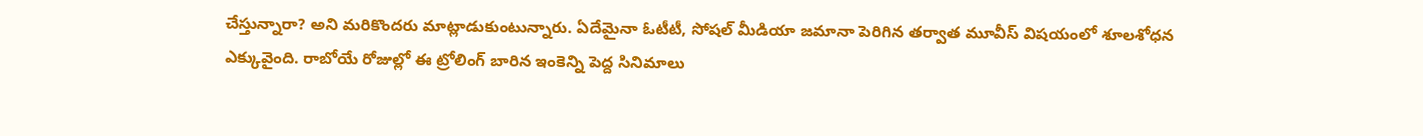చేస్తున్నారా? అని మరికొందరు మాట్లాడుకుంటున్నారు. ఏదేమైనా ఓటీటీ, సోషల్ మీడియా జమానా పెరిగిన తర్వాత మూవీస్ విషయంలో శూలశోధన ఎక్కువైంది. రాబోయే రోజుల్లో ఈ ట్రోలింగ్ బారిన ఇంకెన్ని పెద్ద సినిమాలు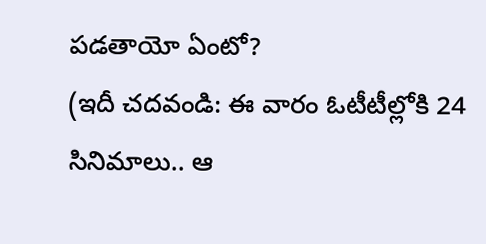పడతాయో ఏంటో?
(ఇదీ చదవండి: ఈ వారం ఓటీటీల్లోకి 24 సినిమాలు.. ఆ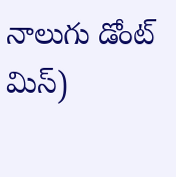నాలుగు డోంట్ మిస్)